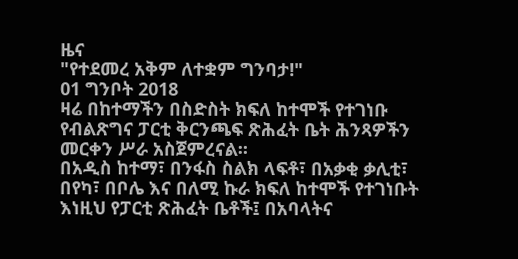ዜና
"የተደመረ አቅም ለተቋም ግንባታ!"
01 ግንቦት 2018
ዛሬ በከተማችን በስድስት ክፍለ ከተሞች የተገነቡ የብልጽግና ፓርቲ ቅርንጫፍ ጽሕፈት ቤት ሕንጻዎችን መርቀን ሥራ አስጀምረናል።
በአዲስ ከተማ፣ በንፋስ ስልክ ላፍቶ፣ በአቃቂ ቃሊቲ፣ በየካ፣ በቦሌ እና በለሚ ኩራ ክፍለ ከተሞች የተገነቡት እነዚህ የፓርቲ ጽሕፈት ቤቶች፤ በአባላትና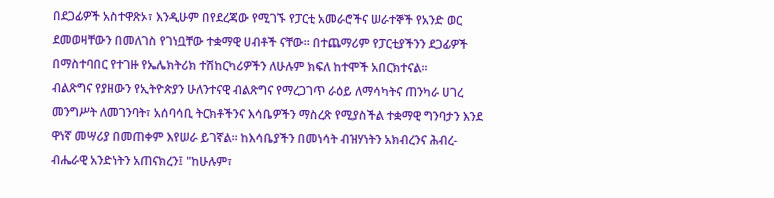በደጋፊዎች አስተዋጽኦ፣ እንዲሁም በየደረጃው የሚገኙ የፓርቲ አመራሮችና ሠራተኞች የአንድ ወር ደመወዛቸውን በመለገስ የገነቧቸው ተቋማዊ ሀብቶች ናቸው። በተጨማሪም የፓርቲያችንን ደጋፊዎች በማስተባበር የተገዙ የኤሌክትሪክ ተሽከርካሪዎችን ለሁሉም ክፍለ ከተሞች አበርክተናል።
ብልጽግና የያዘውን የኢትዮጵያን ሁለንተናዊ ብልጽግና የማረጋገጥ ራዕይ ለማሳካትና ጠንካራ ሀገረ መንግሥት ለመገንባት፣ አሰባሳቢ ትርክቶችንና እሳቤዎችን ማስረጽ የሚያስችል ተቋማዊ ግንባታን እንደ ዋነኛ መሣሪያ በመጠቀም እየሠራ ይገኛል። ከእሳቤያችን በመነሳት ብዝሃነትን አክብረንና ሕብረ-ብሔራዊ አንድነትን አጠናክረን፤ "ከሁሉም፣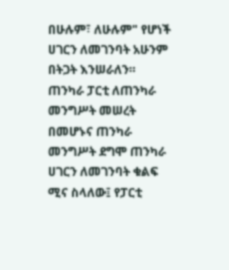በሁሉም፣ ለሁሉም" የሆነች ሀገርን ለመገንባት አሁንም በትጋት እንሠራለን።
ጠንካራ ፓርቲ ለጠንካራ መንግሥት መሠረት በመሆኑና ጠንካራ መንግሥት ደግሞ ጠንካራ ሀገርን ለመገንባት ቁልፍ ሚና ስላለው፤ የፓርቲ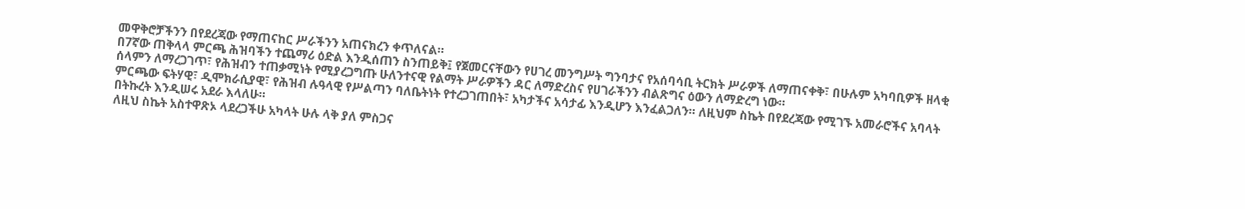መዋቅሮቻችንን በየደረጃው የማጠናከር ሥራችንን አጠናክረን ቀጥለናል።
በ7ኛው ጠቅላላ ምርጫ ሕዝባችን ተጨማሪ ዕድል እንዲሰጠን ስንጠይቅ፤ የጀመርናቸውን የሀገረ መንግሥት ግንባታና የአሰባሳቢ ትርክት ሥራዎች ለማጠናቀቅ፣ በሁሉም አካባቢዎች ዘላቂ ሰላምን ለማረጋገጥ፣ የሕዝብን ተጠቃሚነት የሚያረጋግጡ ሁለንተናዊ የልማት ሥራዎችን ዳር ለማድረስና የሀገራችንን ብልጽግና ዕውን ለማድረግ ነው።
ምርጫው ፍትሃዊ፣ ዲሞክራሲያዊ፣ የሕዝብ ሉዓላዊ የሥልጣን ባለቤትነት የተረጋገጠበት፣ አካታችና አሳታፊ እንዲሆን እንፈልጋለን። ለዚህም ስኬት በየደረጃው የሚገኙ አመራሮችና አባላት በትኩረት እንዲሠሩ አደራ እላለሁ።
ለዚህ ስኬት አስተዋጽኦ ላደረጋችሁ አካላት ሁሉ ላቅ ያለ ምስጋና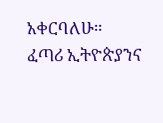አቀርባለሁ።
ፈጣሪ ኢትዮጵያንና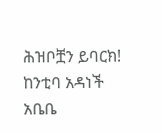ሕዝቦቿን ይባርክ!
ከንቲባ አዳነች አቤቤ